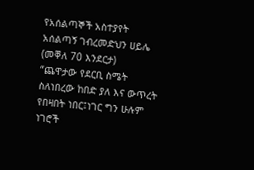የአሰልጣኞች አስተያየት
አሰልጣኝ ገብረመድህን ሀይሌ (መቐለ 70 እንደርታ)
“ጨዋታው የደርቢ ስሜት ስለነበረው ከበድ ያለ እና ውጥረት የበዛበት ነበር፤ነገር ግን ሁሉም ነገሮች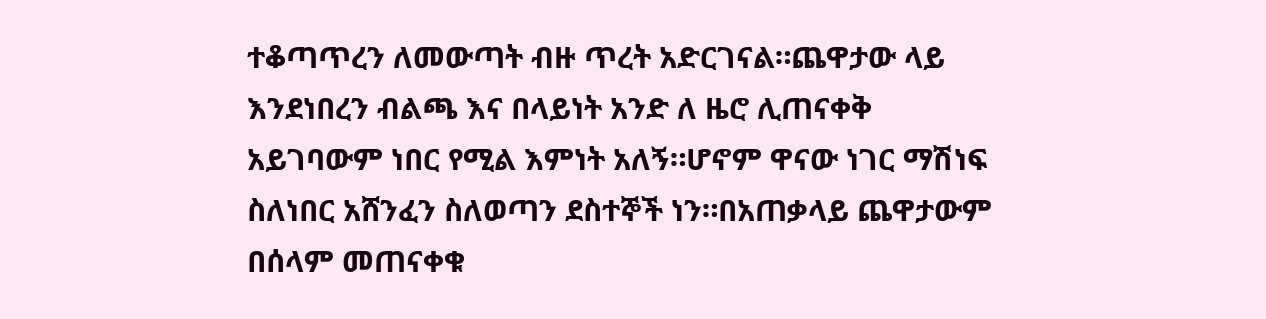ተቆጣጥረን ለመውጣት ብዙ ጥረት አድርገናል።ጨዋታው ላይ እንደነበረን ብልጫ እና በላይነት አንድ ለ ዜሮ ሊጠናቀቅ አይገባውም ነበር የሚል እምነት አለኝ።ሆኖም ዋናው ነገር ማሽነፍ ስለነበር አሸንፈን ስለወጣን ደስተኞች ነን።በአጠቃላይ ጨዋታውም በሰላም መጠናቀቁ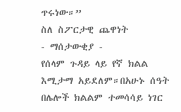ጥሩነው።”
ስለ ስፖርታዊ ጨዋነት
- ማሰታውቂያ -
የሰላም ጉዳይ ላይ የኛ ክልል እሚታማ አይደለም።በአሁኑ ሰዓት በሌሎች ክልልም ተመሳሳይ ነገር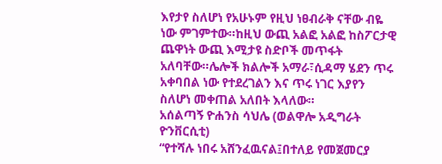እየታየ ስለሆነ የአሁኑም የዚህ ነፀብራቅ ናቸው ብዬ ነው ምገምተው።ከዚህ ውጪ አልፎ አልፎ ከስፖርታዊ ጨዋነት ውጪ እሚታዩ ስድቦች መጥፋት አለባቸው።ሌሎች ክልሎች አማራ፣ሲዳማ ሄደን ጥሩ አቀባበል ነው የተደረገልን እና ጥሩ ነገር እያየን ስለሆነ መቀጠል አለበት እላለው።
አሰልጣኝ ዮሐንስ ሳህሌ (ወልዋሎ አዲግራት ዮንቨርሲቲ)
“የተሻሉ ነበሩ አሸንፈዉናል፤በተለይ የመጀመርያ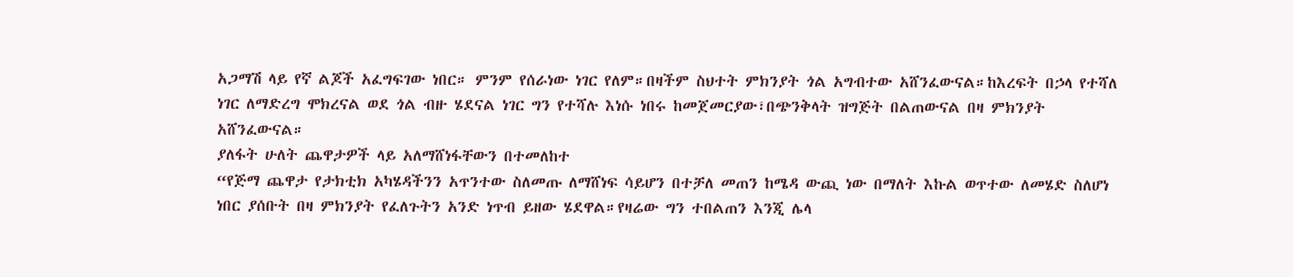አጋማሽ ላይ የኛ ልጆች አፈግፍገው ነበር። ምንም የሰራነው ነገር የለም።በዛችም ስህተት ምክንያት ጎል አግብተው አሸንፈውናል።ከእረፍት በኃላ የተሻለ ነገር ለማድረግ ሞክረናል ወደ ጎል ብዙ ሄደናል ነገር ግን የተሻሉ እነሱ ነበሩ ከመጀመርያው፣በጭንቅላት ዝግጅት በልጠውናል በዛ ምክንያት አሸንፈውናል።
ያለፋት ሁለት ጨዋታዎች ላይ አለማሸነፋቸውን በተመለከተ
“የጅማ ጨዋታ የታክቲክ አካሄዳችንን አጥንተው ስለመጡ ለማሸነፍ ሳይሆን በተቻለ መጠን ከሜዳ ውጪ ነው በማለት እኩል ወጥተው ለመሄድ ስለሆነ ነበር ያሰቡት በዛ ምክንያት የፈለጉትን አንድ ነጥብ ይዘው ሄደዋል።የዛሬው ግን ተበልጠን እንጂ ሌላ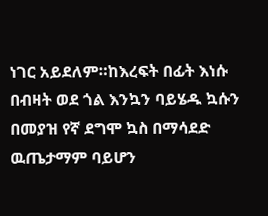ነገር አይደለም።ከእረፍት በፊት እነሱ በብዛት ወደ ጎል እንኳን ባይሄዱ ኳሱን በመያዝ የኛ ደግሞ ኳስ በማሳደድ ዉጤታማም ባይሆን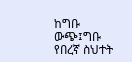ከግቡ ውጭ፤ግቡ የበረኛ ስህተት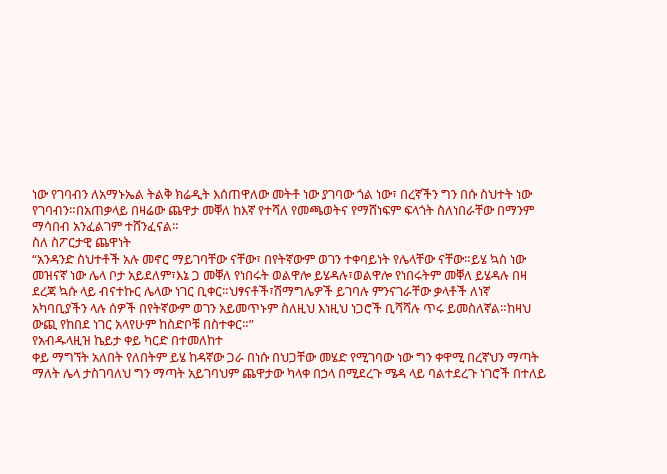ነው የገባብን ለአማኑኤል ትልቅ ክሬዲት እሰጠዋለው መትቶ ነው ያገባው ጎል ነው፣ በረኛችን ግን በሱ ስህተት ነው የገባብን።በአጠቃላይ በዛሬው ጨዋታ መቐለ ከእኛ የተሻለ የመጫወትና የማሸነፍም ፍላጎት ስለነበራቸው በማንም ማሳበብ አንፈልገም ተሸንፈናል።
ስለ ስፖርታዊ ጨዋነት
“አንዳንድ ስህተቶች አሉ መኖር ማይገባቸው ናቸው፣ በየትኛውም ወገን ተቀባይነት የሌላቸው ናቸው።ይሄ ኳስ ነው መዝናኛ ነው ሌላ ቦታ አይደለም፣እኔ ጋ መቐለ የነበሩት ወልዋሎ ይሄዳሉ፣ወልዋሎ የነበሩትም መቐለ ይሄዳሉ በዛ ደረጃ ኳሱ ላይ ብናተኩር ሌላው ነገር ቢቀር።ህፃናቶች፣ሽማግሌዎች ይገባሉ ምንናገራቸው ቃላቶች ለነኛ አካባቢያችን ላሉ ሰዎች በየትኛውም ወገን አይመጥኑም ስለዚህ እነዚህ ነጋሮች ቢሻሻሉ ጥሩ ይመስለኛል።ከዛህ ውጪ የከበደ ነገር አላየሁም ከስድቦቹ በስተቀር።”
የአብዱላዚዝ ኬይታ ቀይ ካርድ በተመለከተ
ቀይ ማግኘት አለበት የለበትም ይሄ ከዳኛው ጋራ በነሱ በህጋቸው መሄድ የሚገባው ነው ግን ቀዋሚ በረኛህን ማጣት ማለት ሌላ ታስገባለህ ግን ማጣት አይገባህም ጨዋታው ካላቀ በኃላ በሚደረጉ ሜዳ ላይ ባልተደረጉ ነገሮች በተለይ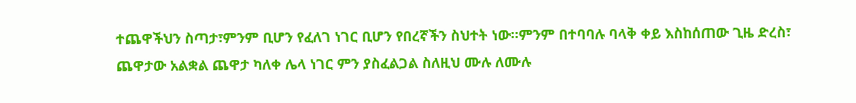ተጨዋችህን ስጣታ፣ምንም ቢሆን የፈለገ ነገር ቢሆን የበረኛችን ስህተት ነው።ምንም በተባባሉ ባላቅ ቀይ እስከሰጠው ጊዜ ድረስ፣ ጨዋታው አልቋል ጨዋታ ካለቀ ሌላ ነገር ምን ያስፈልጋል ስለዚህ ሙሉ ለሙሉ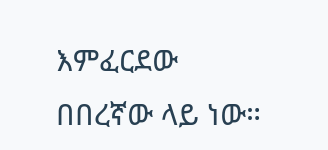እምፈርደው በበረኛው ላይ ነው።